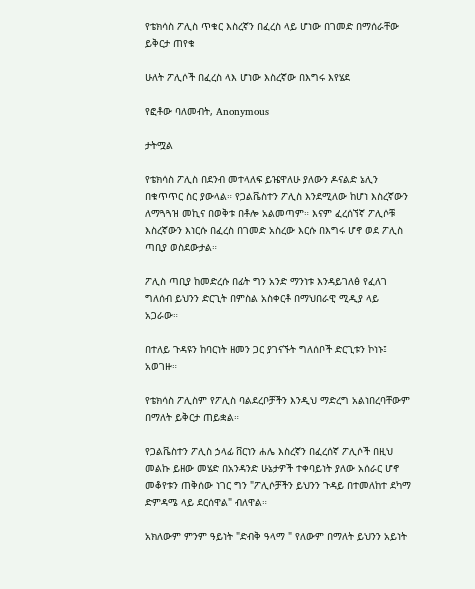የቴክሳስ ፖሊስ ጥቁር እስረኛን በፈረስ ላይ ሆነው በገመድ በማሰራቸው ይቅርታ ጠየቁ

ሁለት ፖሊሶች በፈረስ ላእ ሆነው እስረኛው በእግሩ እየሄደ

የፎቶው ባለመብት, Anonymous

ታትሟል

የቴክሳስ ፖሊስ በደንብ መተላለፍ ይዤዋለሁ ያለውን ዶናልድ ኔሊን በቁጥጥር ስር ያውላል። የጋልቬስተን ፖሊስ እንደሚለው ከሆነ እስረኛውን ለማጓጓዝ መኪና በወቅቱ በቶሎ አልመጣም። እናም ፈረሰኘኛ ፖሊሶቹ እስረኛውን እነርሱ በፈረስ በገመድ አስረው እርሱ በእግሩ ሆኖ ወደ ፖሊስ ጣቢያ ወስደውታል።

ፖሊስ ጣቢያ ከመድረሱ በፊት ግን አንድ ማንነቱ እንዳይገለፅ የፈለገ ግለሰብ ይህንን ድርጊት በምስል አስቀርቶ በማህበራዊ ሚዲያ ላይ አጋራው።

በተለይ ጉዳዩን ከባርነት ዘመን ጋር ያገናኙት ግለሰቦች ድርጊቱን ኮነኑ፤ አወገዙ።

የቴክሳስ ፖሊስም የፖሊስ ባልደረቦቻችን እንዲህ ማድረግ አልነበረባቸውም በማለት ይቅርታ ጠይቋል።

የጋልቬስተን ፖሊስ ኃላፊ ቨርነን ሐሌ እስረኛን በፈረሰኛ ፖሊሶች በዚህ መልኩ ይዘው መሄድ በአንዳንድ ሁኔታዎች ተቀባይነት ያለው አሰራር ሆኖ መቆየቱን ጠቅሰው ነገር ግን "ፖሊሶቻችን ይህንን ጉዳይ በተመለከተ ደካማ ድምዳሜ ላይ ደርሰዋል" ብለዋል።

አክለውም ምንም ዓይነት "ድብቅ ዓላማ " የለውም በማለት ይህንን አይነት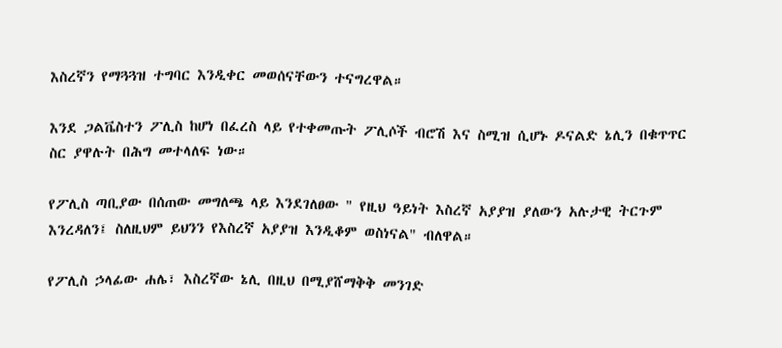እስረኛን የማጓጓዝ ተግባር እንዲቀር መወሰናቸውን ተናግረዋል።

እንደ ጋልቬስተን ፖሊስ ከሆነ በፈረስ ላይ የተቀመጡት ፖሊሶች ብሮሽ እና ስሚዝ ሲሆኑ ዶናልድ ኔሊን በቁጥጥር ስር ያዋሉት በሕግ መተላለፍ ነው።

የፖሊስ ጣቢያው በሰጠው መግለጫ ላይ እንደገለፀው " የዚህ ዓይነት እስረኛ አያያዝ ያለውን አሉታዊ ትርጉም እንረዳለን፤ ስለዚህም ይህንን የእስረኛ አያያዝ እንዲቆም ወስነናል" ብለዋል።

የፖሊስ ኃላፊው ሐሌ፣ እስረኛው ኔሊ በዚህ በሚያሸማቅቅ መንገድ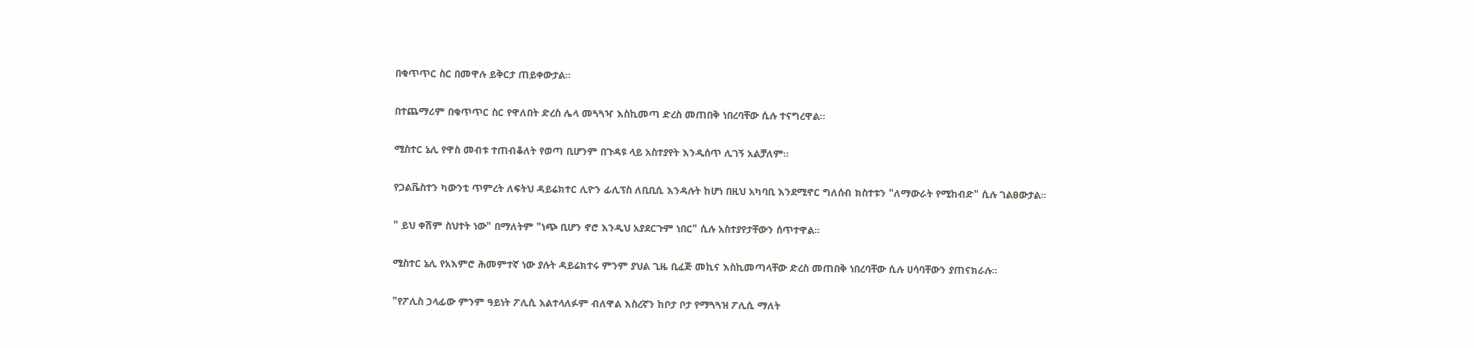በቁጥጥር ስር በመዋሉ ይቅርታ ጠይቀውታል።

በተጨማሪም በቁጥጥር ስር የዋለበት ድረስ ሌላ መጓጓዣ እስኪመጣ ድረስ መጠበቅ ነበረባቸው ሲሉ ተናግረዋል።

ሚስተር ኔሊ የዋስ መብቱ ተጠብቆለት የወጣ ቢሆንም በጉዳዩ ላይ አስተያየት እንዲሰጥ ሊገኝ አልቻለም።

የጋልቬስተን ካውንቲ ጥምረት ለፍትህ ዳይሬክተር ሊዮን ፊሊፕስ ለቢቢሲ እንዳሉት ከሆነ በዚህ አካባቢ እንደሚኖር ግለሰብ ክስተቱን "ለማውራት የሚከብድ" ሲሉ ገልፀውታል።

" ይህ ቀሽም ስህተት ነው" በማለትም "ነጭ ቢሆን ኖሮ እንዲህ አያደርጉም ነበር" ሲሉ አስተያየታቸውን ሰጥተዋል።

ሚስተር ኔሊ የአእምሮ ሕመምተኛ ነው ያሉት ዳይሬክተሩ ምንም ያህል ጊዜ ቢፈጅ መኪና እስኪመጣላቸው ድረስ መጠበቅ ነበረባቸው ሲሉ ሀሳባቸውን ያጠናክራሉ።

"የፖሊስ ኃላፊው ምንም ዓይነት ፖሊሲ አልተላለፉም ብለዋል እስረኛን ከቦታ ቦታ የማጓጓዝ ፖሊሲ ማለት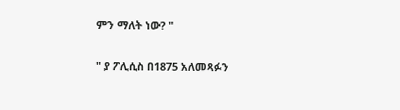ምን ማለት ነው? "

" ያ ፖሊሲስ በ1875 አለመጻፉን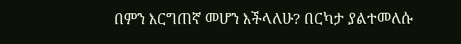በምን እርግጠኛ መሆን እችላለሁ? በርካታ ያልተመለሱ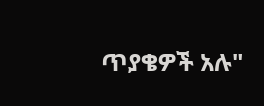ጥያቄዎች አሉ"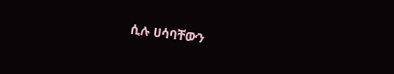ሲሉ ሀሳባቸውን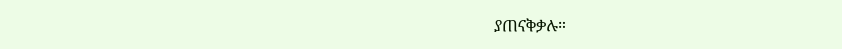ያጠናቅቃሉ።